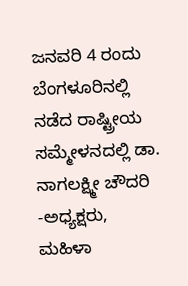ಜನವರಿ 4 ರಂದು ಬೆಂಗಳೂರಿನಲ್ಲಿ ನಡೆದ ರಾಷ್ಟ್ರೀಯ ಸಮ್ಮೇಳನದಲ್ಲಿ ಡಾ. ನಾಗಲಕ್ಷ್ಮೀ ಚೌದರಿ -ಅಧ್ಯಕ್ಷರು, ಮಹಿಳಾ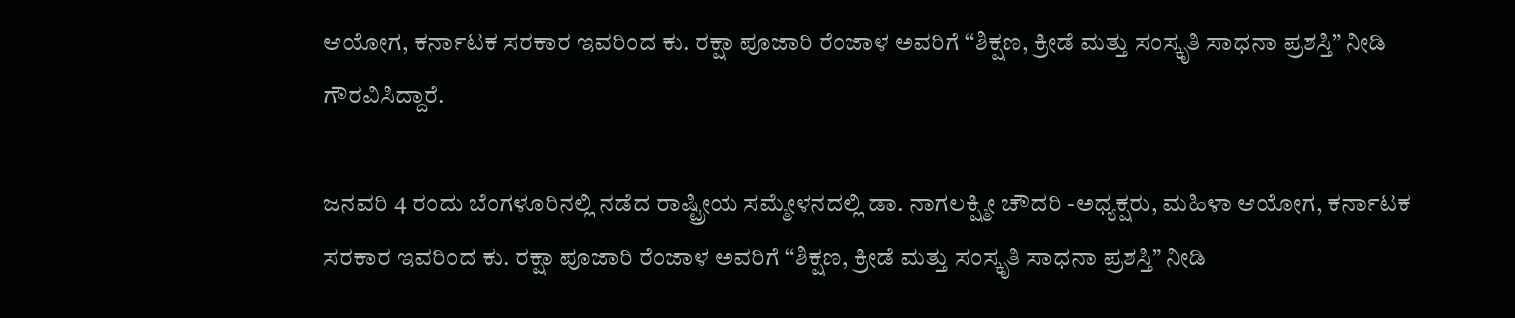ಆಯೋಗ, ಕರ್ನಾಟಕ ಸರಕಾರ ಇವರಿಂದ ಕು. ರಕ್ಷಾ ಪೂಜಾರಿ ರೆಂಜಾಳ ಅವರಿಗೆ “ಶಿಕ್ಷಣ, ಕ್ರೀಡೆ ಮತ್ತು ಸಂಸ್ಕೃತಿ ಸಾಧನಾ ಪ್ರಶಸ್ತಿ” ನೀಡಿ ಗೌರವಿಸಿದ್ದಾರೆ.

ಜನವರಿ 4 ರಂದು ಬೆಂಗಳೂರಿನಲ್ಲಿ ನಡೆದ ರಾಷ್ಟ್ರೀಯ ಸಮ್ಮೇಳನದಲ್ಲಿ ಡಾ. ನಾಗಲಕ್ಷ್ಮೀ ಚೌದರಿ -ಅಧ್ಯಕ್ಷರು, ಮಹಿಳಾ ಆಯೋಗ, ಕರ್ನಾಟಕ ಸರಕಾರ ಇವರಿಂದ ಕು. ರಕ್ಷಾ ಪೂಜಾರಿ ರೆಂಜಾಳ ಅವರಿಗೆ “ಶಿಕ್ಷಣ, ಕ್ರೀಡೆ ಮತ್ತು ಸಂಸ್ಕೃತಿ ಸಾಧನಾ ಪ್ರಶಸ್ತಿ” ನೀಡಿ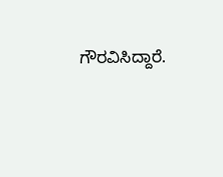ಗೌರವಿಸಿದ್ದಾರೆ.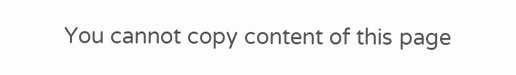You cannot copy content of this page